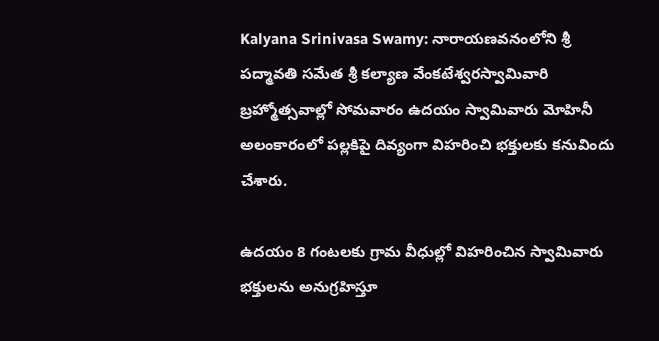Kalyana Srinivasa Swamy: నారాయణవనంలోని శ్రీ పద్మావతి సమేత శ్రీ కల్యాణ వేంకటేశ్వరస్వామివారి బ్రహ్మోత్సవాల్లో సోమవారం ఉదయం స్వామివారు మోహినీ అలంకారంలో పల్లకిపై దివ్యంగా విహరించి భక్తులకు కనువిందు చేశారు.

ఉదయం 8 గంటలకు గ్రామ వీధుల్లో విహరించిన స్వామివారు భక్తులను అనుగ్రహిస్తూ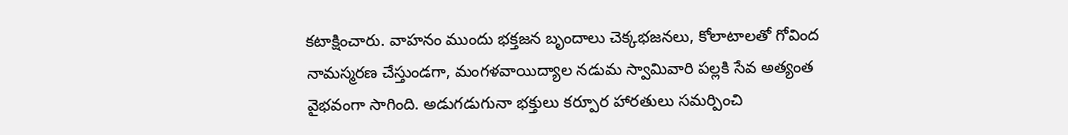కటాక్షించారు. వాహనం ముందు భక్తజన బృందాలు చెక్కభజనలు, కోలాటాలతో గోవింద నామస్మరణ చేస్తుండగా, మంగళవాయిద్యాల నడుమ స్వామివారి పల్లకి సేవ అత్యంత వైభవంగా సాగింది. అడుగడుగునా భక్తులు కర్పూర హారతులు సమర్పించి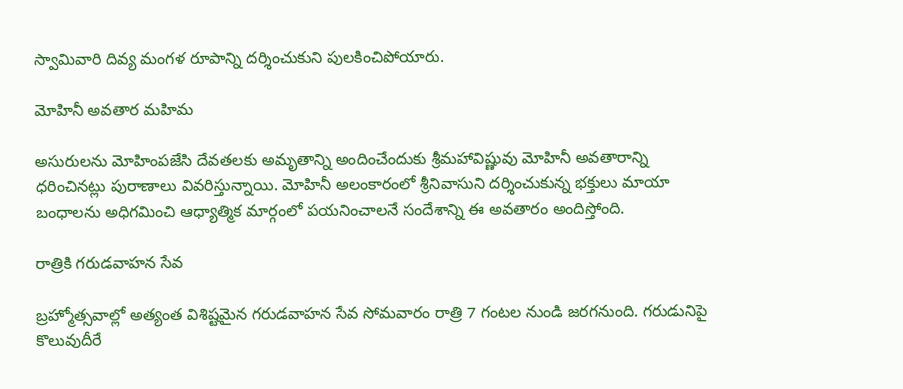స్వామివారి దివ్య మంగళ రూపాన్ని దర్శించుకుని పులకించిపోయారు.

మోహినీ అవతార మహిమ

అసురులను మోహింపజేసి దేవతలకు అమృతాన్ని అందించేందుకు శ్రీమహావిష్ణువు మోహినీ అవతారాన్ని ధరించినట్లు పురాణాలు వివరిస్తున్నాయి. మోహినీ అలంకారంలో శ్రీనివాసుని దర్శించుకున్న భక్తులు మాయా బంధాలను అధిగమించి ఆధ్యాత్మిక మార్గంలో పయనించాలనే సందేశాన్ని ఈ అవతారం అందిస్తోంది.

రాత్రికి గరుడవాహన సేవ

బ్రహ్మోత్సవాల్లో అత్యంత విశిష్టమైన గరుడవాహన సేవ సోమవారం రాత్రి 7 గంటల నుండి జరగనుంది. గరుడునిపై కొలువుదీరే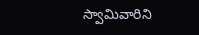స్వామివారిని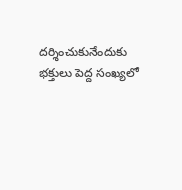దర్శించుకునేందుకు భక్తులు పెద్ద సంఖ్యలో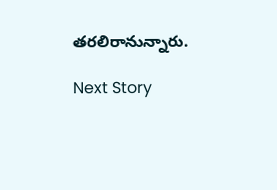తరలిరానున్నారు.

Next Story